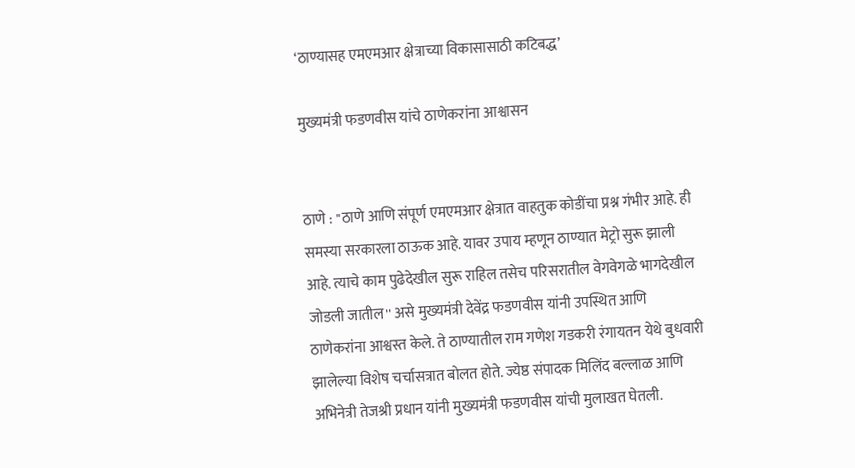‘ठाण्यासह एमएमआर क्षेत्राच्या विकासासाठी कटिबद्ध’

मुख्यमंत्री फडणवीस यांचे ठाणेकरांना आश्वासन


ठाणे : ''ठाणे आणि संपूर्ण एमएमआर क्षेत्रात वाहतुक कोडींचा प्रश्न गंभीर आहे. ही समस्या सरकारला ठाऊक आहे. यावर उपाय म्हणून ठाण्यात मेट्रो सुरू झाली आहे. त्याचे काम पुढेदेखील सुरू राहिल तसेच परिसरातील वेगवेगळे भागदेखील जोडली जातील'' असे मुख्यमंत्री देवेंद्र फडणवीस यांनी उपस्थित आणि ठाणेकरांना आश्वस्त केले. ते ठाण्यातील राम गणेश गडकरी रंगायतन येथे बुधवारी झालेल्या विशेष चर्चासत्रात बोलत होते. ज्येष्ठ संपादक मिलिंद बल्लाळ आणि अभिनेत्री तेजश्री प्रधान यांनी मुख्यमंत्री फडणवीस यांची मुलाखत घेतली.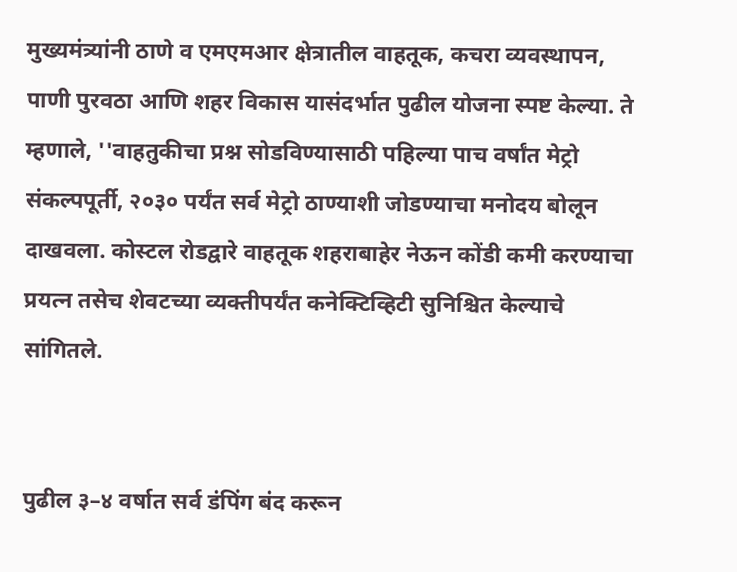मुख्यमंत्र्यांनी ठाणे व एमएमआर क्षेत्रातील वाहतूक, कचरा व्यवस्थापन, पाणी पुरवठा आणि शहर विकास यासंदर्भात पुढील योजना स्पष्ट केल्या. ते म्हणाले, ''वाहतुकीचा प्रश्न सोडविण्यासाठी पहिल्या पाच वर्षांत मेट्रो संकल्पपूर्ती, २०३० पर्यंत सर्व मेट्रो ठाण्याशी जोडण्याचा मनोदय बोलून दाखवला. कोस्टल रोडद्वारे वाहतूक शहराबाहेर नेऊन कोंडी कमी करण्याचा प्रयत्न तसेच शेवटच्या व्यक्तीपर्यंत कनेक्टिव्हिटी सुनिश्चित केल्याचे सांगितले.


पुढील ३–४ वर्षात सर्व डंपिंग बंद करून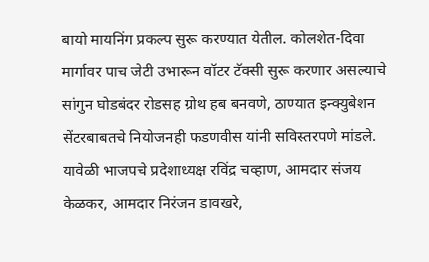बायो मायनिंग प्रकल्प सुरू करण्यात येतील. कोलशेत-दिवा मार्गावर पाच जेटी उभारून वॉटर टॅक्सी सुरू करणार असल्याचे सांगुन घोडबंदर रोडसह ग्रोथ हब बनवणे, ठाण्यात इन्क्युबेशन सेंटरबाबतचे नियोजनही फडणवीस यांनी सविस्तरपणे मांडले. यावेळी भाजपचे प्रदेशाध्यक्ष रविंद्र चव्हाण, आमदार संजय केळकर, आमदार निरंजन डावखरे,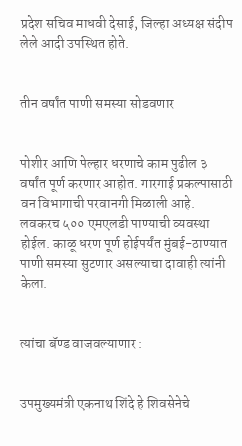प्रदेश सचिव माधवी देसाई, जिल्हा अध्यक्ष संदीप लेले आदी उपस्थित होते.


तीन वर्षांत पाणी समस्या सोडवणार


पोशीर आणि पेल्हार धरणाचे काम पुढील ३ वर्षांत पूर्ण करणार आहोत. गारगाई प्रकल्पासाठी वन विभागाची परवानगी मिळाली आहे. लवकरच ५०० एमएलडी पाण्याची व्यवस्था होईल. काळू धरण पूर्ण होईपर्यंत मुंबई-ठाण्यात पाणी समस्या सुटणार असल्याचा दावाही त्यांनी केला.


त्यांचा बॅण्ड वाजवल्याणार :


उपमुख्यमंत्री एकनाथ शिंदे हे शिवसेनेचे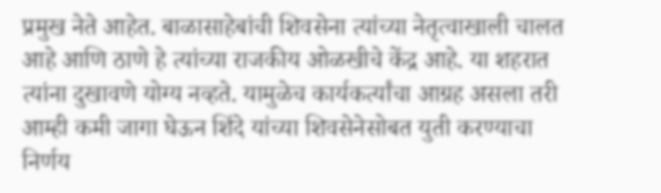प्रमुख नेते आहेत. बाळासाहेबांची शिवसेना त्यांच्या नेतृत्वाखाली चालत आहे आणि ठाणे हे त्यांच्या राजकीय ओळखीचे केंद्र आहे. या शहरात त्यांना दुखावणे योग्य नव्हते. यामुळेच कार्यकर्त्यांचा आग्रह असला तरी आम्ही कमी जागा घेऊन शिंदे यांच्या शिवसेनेसोबत युती करण्याचा निर्णय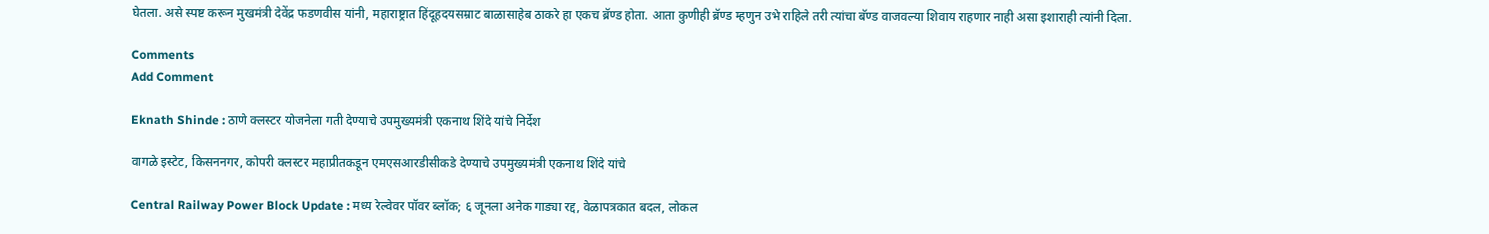घेतला. असे स्पष्ट करून मुखमंत्री देवेंद्र फडणवीस यांनी, महाराष्ट्रात हिंदूहदयसम्राट बाळासाहेब ठाकरे हा एकच ब्रॅण्ड होता. आता कुणीही ब्रॅण्ड म्हणुन उभे राहिले तरी त्यांचा बॅण्ड वाजवल्या शिवाय राहणार नाही असा इशाराही त्यांनी दिला.

Comments
Add Comment

Eknath Shinde : ठाणे क्लस्टर योजनेला गती देण्याचे उपमुख्यमंत्री एकनाथ शिंदे यांचे निर्देश

वागळे इस्टेट, किसननगर, कोपरी क्लस्टर महाप्रीतकडून एमएसआरडीसीकडे देण्याचे उपमुख्यमंत्री एकनाथ शिंदे यांचे

Central Railway Power Block Update : मध्य रेल्वेवर पॉवर ब्लॉक; ६ जूनला अनेक गाड्या रद्द, वेळापत्रकात बदल, लोकल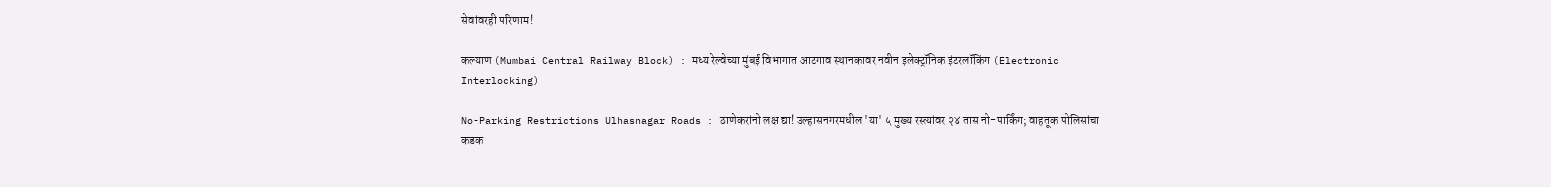सेवांवरही परिणाम!

कल्याण (Mumbai Central Railway Block) : मध्य रेल्वेच्या मुंबई विभागात आटगाव स्थानकावर नवीन इलेक्ट्रॉनिक इंटरलॉकिंग (Electronic Interlocking)

No-Parking Restrictions Ulhasnagar Roads : ठाणेकरांनो लक्ष द्या! उल्हासनगरमधील 'या' ५ मुख्य रस्त्यांवर २४ तास नो-पार्किंग; वाहतूक पोलिसांचा कडक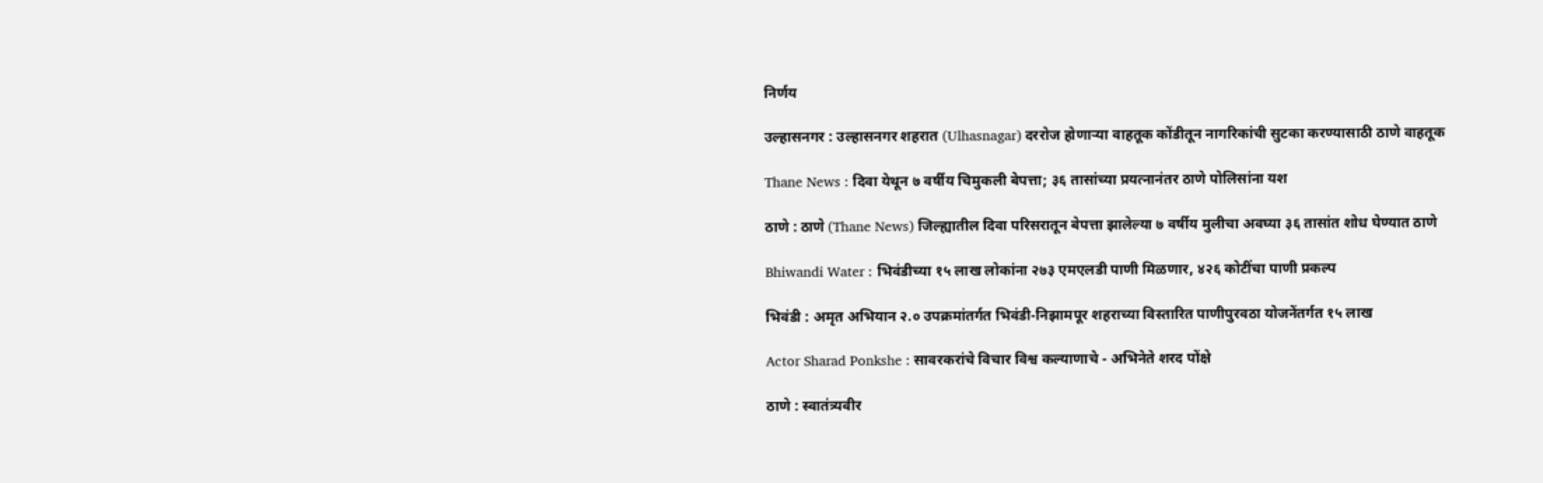निर्णय

उल्हासनगर : उल्हासनगर शहरात (Ulhasnagar) दररोज होणाऱ्या वाहतूक कोंडीतून नागरिकांची सुटका करण्यासाठी ठाणे वाहतूक

Thane News : दिवा येथून ७ वर्षीय चिमुकली बेपत्ता; ३६ तासांच्या प्रयत्नानंतर ठाणे पोलिसांना यश

ठाणे : ठाणे (Thane News) जिल्ह्यातील दिवा परिसरातून बेपत्ता झालेल्या ७ वर्षीय मुलीचा अवघ्या ३६ तासांत शोध घेण्यात ठाणे

Bhiwandi Water : भिवंडीच्या १५ लाख लोकांना २७३ एमएलडी पाणी मिळणार, ४२६ कोटींचा पाणी प्रकल्प

भिवंडी : अमृत अभियान २.० उपक्रमांतर्गत भिवंडी-निझामपूर शहराच्या विस्तारित पाणीपुरवठा योजनेंतर्गत १५ लाख

Actor Sharad Ponkshe : सावरकरांचे विचार विश्व कल्याणाचे - अभिनेते शरद पोंक्षे

ठाणे : स्वातंत्र्यवीर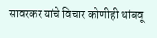सावरकर यांचे विचार कोणीही थांबवू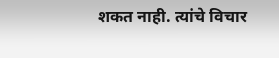शकत नाही. त्यांचे विचार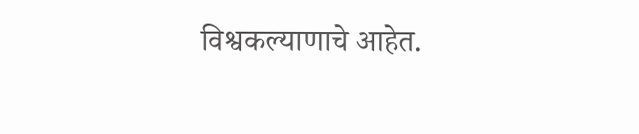विश्वकल्याणाचे आहेत.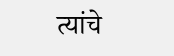त्यांचे